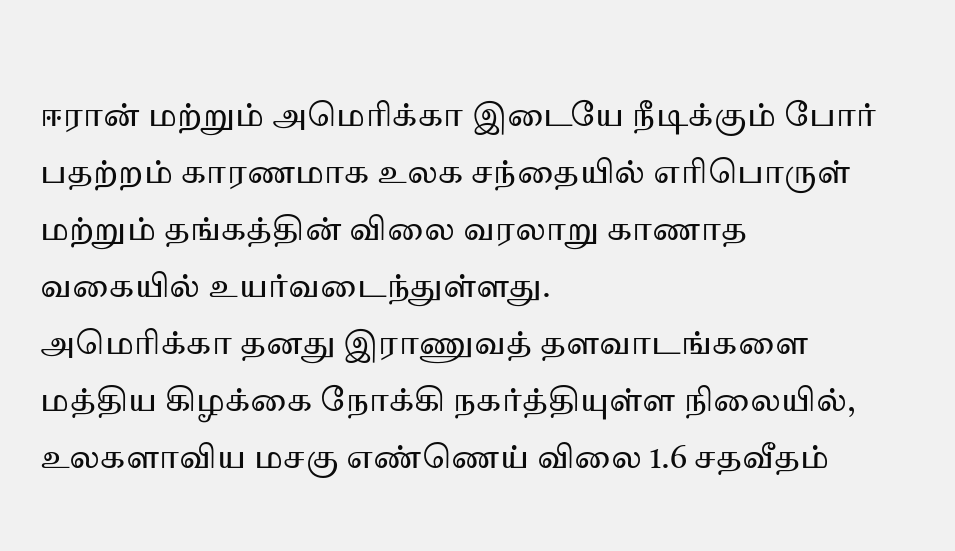ஈரான் மற்றும் அமெரிக்கா இடையே நீடிக்கும் போர் பதற்றம் காரணமாக உலக சந்தையில் எரிபொருள் மற்றும் தங்கத்தின் விலை வரலாறு காணாத வகையில் உயர்வடைந்துள்ளது.
அமெரிக்கா தனது இராணுவத் தளவாடங்களை மத்திய கிழக்கை நோக்கி நகர்த்தியுள்ள நிலையில், உலகளாவிய மசகு எண்ணெய் விலை 1.6 சதவீதம்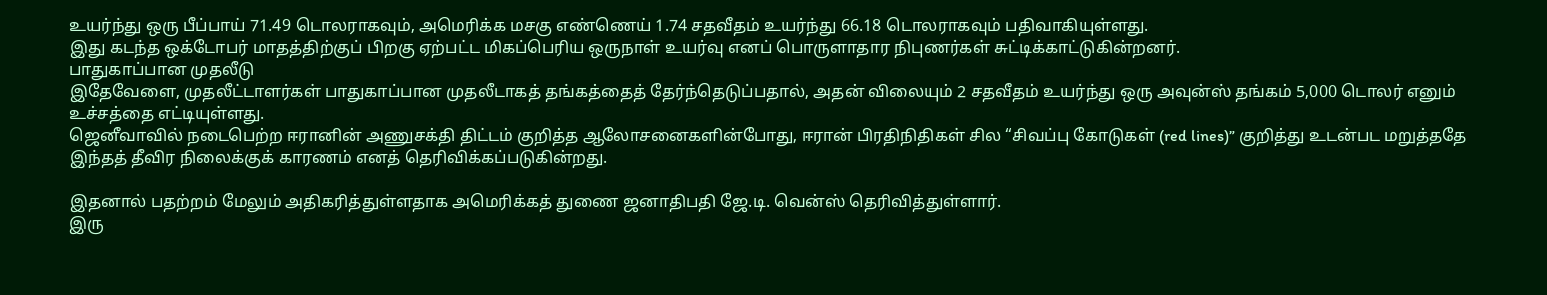உயர்ந்து ஒரு பீப்பாய் 71.49 டொலராகவும், அமெரிக்க மசகு எண்ணெய் 1.74 சதவீதம் உயர்ந்து 66.18 டொலராகவும் பதிவாகியுள்ளது.
இது கடந்த ஒக்டோபர் மாதத்திற்குப் பிறகு ஏற்பட்ட மிகப்பெரிய ஒருநாள் உயர்வு எனப் பொருளாதார நிபுணர்கள் சுட்டிக்காட்டுகின்றனர்.
பாதுகாப்பான முதலீடு
இதேவேளை, முதலீட்டாளர்கள் பாதுகாப்பான முதலீடாகத் தங்கத்தைத் தேர்ந்தெடுப்பதால், அதன் விலையும் 2 சதவீதம் உயர்ந்து ஒரு அவுன்ஸ் தங்கம் 5,000 டொலர் எனும் உச்சத்தை எட்டியுள்ளது.
ஜெனீவாவில் நடைபெற்ற ஈரானின் அணுசக்தி திட்டம் குறித்த ஆலோசனைகளின்போது, ஈரான் பிரதிநிதிகள் சில “சிவப்பு கோடுகள் (red lines)” குறித்து உடன்பட மறுத்ததே இந்தத் தீவிர நிலைக்குக் காரணம் எனத் தெரிவிக்கப்படுகின்றது.

இதனால் பதற்றம் மேலும் அதிகரித்துள்ளதாக அமெரிக்கத் துணை ஜனாதிபதி ஜே.டி. வென்ஸ் தெரிவித்துள்ளார்.
இரு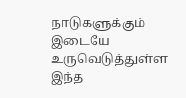நாடுகளுக்கும் இடையே உருவெடுத்துள்ள இந்த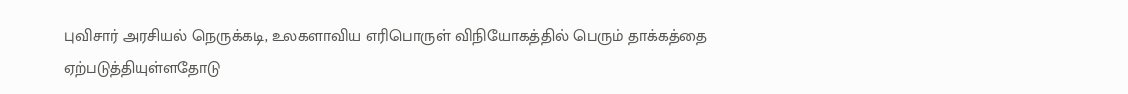புவிசார் அரசியல் நெருக்கடி, உலகளாவிய எரிபொருள் விநியோகத்தில் பெரும் தாக்கத்தை ஏற்படுத்தியுள்ளதோடு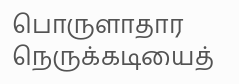பொருளாதார நெருக்கடியைத்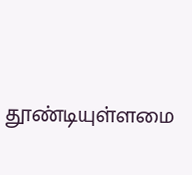தூண்டியுள்ளமை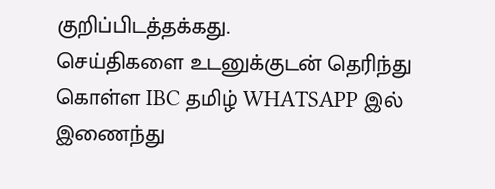குறிப்பிடத்தக்கது.
செய்திகளை உடனுக்குடன் தெரிந்து கொள்ள IBC தமிழ் WHATSAPP இல் இணைந்து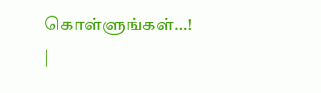கொள்ளுங்கள்…! |